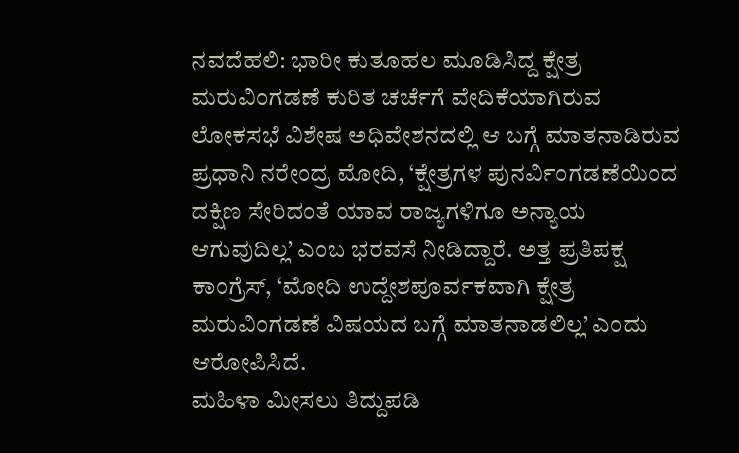ನವದೆಹಲಿ: ಭಾರೀ ಕುತೂಹಲ ಮೂಡಿಸಿದ್ದ ಕ್ಷೇತ್ರ ಮರುವಿಂಗಡಣೆ ಕುರಿತ ಚರ್ಚೆಗೆ ವೇದಿಕೆಯಾಗಿರುವ ಲೋಕಸಭೆ ವಿಶೇಷ ಅಧಿವೇಶನದಲ್ಲಿ ಆ ಬಗ್ಗೆ ಮಾತನಾಡಿರುವ ಪ್ರಧಾನಿ ನರೇಂದ್ರ ಮೋದಿ, ‘ಕ್ಷೇತ್ರಗಳ ಪುನರ್ವಿಂಗಡಣೆಯಿಂದ ದಕ್ಷಿಣ ಸೇರಿದಂತೆ ಯಾವ ರಾಜ್ಯಗಳಿಗೂ ಅನ್ಯಾಯ ಆಗುವುದಿಲ್ಲ’ ಎಂಬ ಭರವಸೆ ನೀಡಿದ್ದಾರೆ. ಅತ್ತ ಪ್ರತಿಪಕ್ಷ ಕಾಂಗ್ರೆಸ್, ‘ಮೋದಿ ಉದ್ದೇಶಪೂರ್ವಕವಾಗಿ ಕ್ಷೇತ್ರ ಮರುವಿಂಗಡಣೆ ವಿಷಯದ ಬಗ್ಗೆ ಮಾತನಾಡಲಿಲ್ಲ’ ಎಂದು ಆರೋಪಿಸಿದೆ.
ಮಹಿಳಾ ಮೀಸಲು ತಿದ್ದುಪಡಿ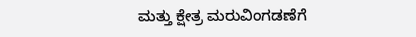ಮತ್ತು ಕ್ಷೇತ್ರ ಮರುವಿಂಗಡಣೆಗೆ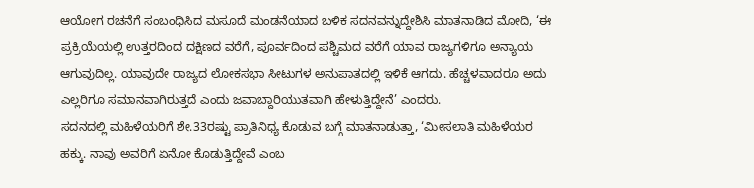ಆಯೋಗ ರಚನೆಗೆ ಸಂಬಂಧಿಸಿದ ಮಸೂದೆ ಮಂಡನೆಯಾದ ಬಳಿಕ ಸದನವನ್ನುದ್ದೇಶಿಸಿ ಮಾತನಾಡಿದ ಮೋದಿ, ‘ಈ ಪ್ರಕ್ರಿಯೆಯಲ್ಲಿ ಉತ್ತರದಿಂದ ದಕ್ಷಿಣದ ವರೆಗೆ, ಪೂರ್ವದಿಂದ ಪಶ್ಚಿಮದ ವರೆಗೆ ಯಾವ ರಾಜ್ಯಗಳಿಗೂ ಅನ್ಯಾಯ ಆಗುವುದಿಲ್ಲ. ಯಾವುದೇ ರಾಜ್ಯದ ಲೋಕಸಭಾ ಸೀಟುಗಳ ಅನುಪಾತದಲ್ಲಿ ಇಳಿಕೆ ಆಗದು. ಹೆಚ್ಚಳವಾದರೂ ಅದು ಎಲ್ಲರಿಗೂ ಸಮಾನವಾಗಿರುತ್ತದೆ ಎಂದು ಜವಾಬ್ದಾರಿಯುತವಾಗಿ ಹೇಳುತ್ತಿದ್ದೇನೆ’ ಎಂದರು.
ಸದನದಲ್ಲಿ ಮಹಿಳೆಯರಿಗೆ ಶೇ.33ರಷ್ಟು ಪ್ರಾತಿನಿಧ್ಯ ಕೊಡುವ ಬಗ್ಗೆ ಮಾತನಾಡುತ್ತಾ, ‘ಮೀಸಲಾತಿ ಮಹಿಳೆಯರ ಹಕ್ಕು. ನಾವು ಅವರಿಗೆ ಏನೋ ಕೊಡುತ್ತಿದ್ದೇವೆ ಎಂಬ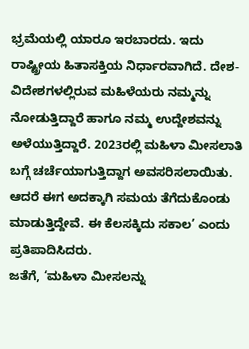ಭ್ರಮೆಯಲ್ಲಿ ಯಾರೂ ಇರಬಾರದು. ಇದು ರಾಷ್ಟ್ರೀಯ ಹಿತಾಸಕ್ತಿಯ ನಿರ್ಧಾರವಾಗಿದೆ. ದೇಶ-ವಿದೇಶಗಳಲ್ಲಿರುವ ಮಹಿಳೆಯರು ನಮ್ಮನ್ನು ನೋಡುತ್ತಿದ್ದಾರೆ ಹಾಗೂ ನಮ್ಮ ಉದ್ದೇಶವನ್ನು ಅಳೆಯುತ್ತಿದ್ದಾರೆ. 2023ರಲ್ಲಿ ಮಹಿಳಾ ಮೀಸಲಾತಿ ಬಗ್ಗೆ ಚರ್ಚೆಯಾಗುತ್ತಿದ್ದಾಗ ಅವಸರಿಸಲಾಯಿತು. ಆದರೆ ಈಗ ಅದಕ್ಕಾಗಿ ಸಮಯ ತೆಗೆದುಕೊಂಡು ಮಾಡುತ್ತಿದ್ದೇವೆ. ಈ ಕೆಲಸಕ್ಕಿದು ಸಕಾಲ’ ಎಂದು ಪ್ರತಿಪಾದಿಸಿದರು.
ಜತೆಗೆ, ‘ಮಹಿಳಾ ಮೀಸಲನ್ನು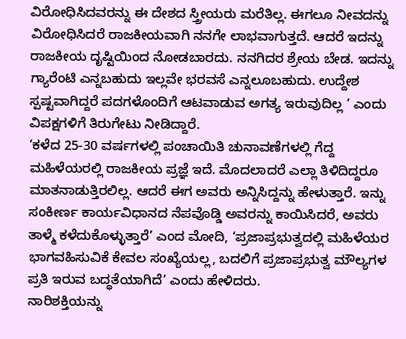ವಿರೋಧಿಸಿದವರನ್ನು ಈ ದೇಶದ ಸ್ತ್ರೀಯರು ಮರೆತಿಲ್ಲ. ಈಗಲೂ ನೀವದನ್ನು ವಿರೋಧಿಸಿದರೆ ರಾಜಕೀಯವಾಗಿ ನನಗೇ ಲಾಭವಾಗುತ್ತದೆ. ಆದರೆ ಇದನ್ನು ರಾಜಕೀಯ ದೃಷ್ಟಿಯಿಂದ ನೋಡಬಾರದು. ನನಗಿದರ ಶ್ರೇಯ ಬೇಡ. ಇದನ್ನು ಗ್ಯಾರೆಂಟಿ ಎನ್ನಬಹುದು ಇಲ್ಲವೇ ಭರವಸೆ ಎನ್ನಲೂಬಹುದು. ಉದ್ದೇಶ ಸ್ಪಷ್ಟವಾಗಿದ್ದರೆ ಪದಗಳೊಂದಿಗೆ ಆಟವಾಡುವ ಅಗತ್ಯ ಇರುವುದಿಲ್ಲ ’ ಎಂದು ವಿಪಕ್ಷಗಳಿಗೆ ತಿರುಗೇಟು ನೀಡಿದ್ದಾರೆ.
‘ಕಳೆದ 25-30 ವರ್ಷಗಳಲ್ಲಿ ಪಂಚಾಯಿತಿ ಚುನಾವಣೆಗಳಲ್ಲಿ ಗೆದ್ದ ಮಹಿಳೆಯರಲ್ಲಿ ರಾಜಕೀಯ ಪ್ರಜ್ಞೆ ಇದೆ. ಮೊದಲಾದರೆ ಎಲ್ಲಾ ತಿಳಿದಿದ್ದರೂ ಮಾತನಾಡುತ್ತಿರಲಿಲ್ಲ. ಆದರೆ ಈಗ ಅವರು ಅನ್ನಿಸಿದ್ದನ್ನು ಹೇಳುತ್ತಾರೆ. ಇನ್ನು ಸಂಕೀರ್ಣ ಕಾರ್ಯವಿಧಾನದ ನೆಪವೊಡ್ಡಿ ಅವರನ್ನು ಕಾಯಿಸಿದರೆ, ಅವರು ತಾಳ್ಮೆ ಕಳೆದುಕೊಳ್ಳುತ್ತಾರೆ’ ಎಂದ ಮೋದಿ, ‘ಪ್ರಜಾಪ್ರಭುತ್ವದಲ್ಲಿ ಮಹಿಳೆಯರ ಭಾಗವಹಿಸುವಿಕೆ ಕೇವಲ ಸಂಖ್ಯೆಯಲ್ಲ, ಬದಲಿಗೆ ಪ್ರಜಾಪ್ರಭುತ್ವ ಮೌಲ್ಯಗಳ ಪ್ರತಿ ಇರುವ ಬದ್ಧತೆಯಾಗಿದೆ’ ಎಂದು ಹೇಳಿದರು.
ನಾರಿಶಕ್ತಿಯನ್ನು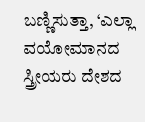ಬಣ್ಣಿಸುತ್ತಾ, ‘ಎಲ್ಲಾ ವಯೋಮಾನದ ಸ್ತ್ರೀಯರು ದೇಶದ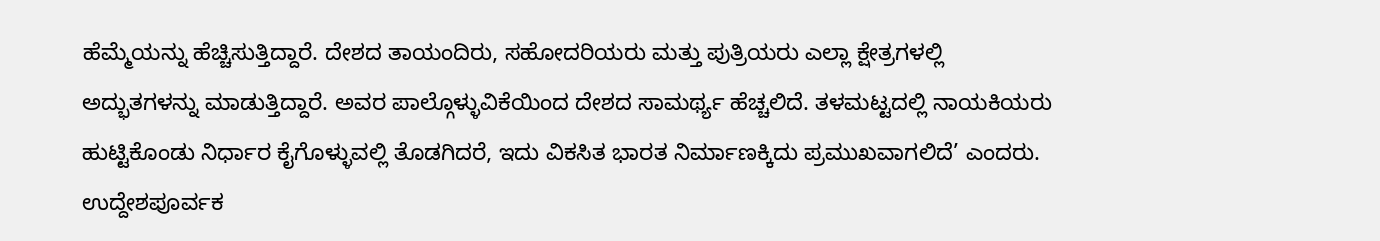ಹೆಮ್ಮೆಯನ್ನು ಹೆಚ್ಚಿಸುತ್ತಿದ್ದಾರೆ. ದೇಶದ ತಾಯಂದಿರು, ಸಹೋದರಿಯರು ಮತ್ತು ಪುತ್ರಿಯರು ಎಲ್ಲಾ ಕ್ಷೇತ್ರಗಳಲ್ಲಿ ಅದ್ಭುತಗಳನ್ನು ಮಾಡುತ್ತಿದ್ದಾರೆ. ಅವರ ಪಾಲ್ಗೊಳ್ಳುವಿಕೆಯಿಂದ ದೇಶದ ಸಾಮರ್ಥ್ಯ ಹೆಚ್ಚಲಿದೆ. ತಳಮಟ್ಟದಲ್ಲಿ ನಾಯಕಿಯರು ಹುಟ್ಟಿಕೊಂಡು ನಿರ್ಧಾರ ಕೈಗೊಳ್ಳುವಲ್ಲಿ ತೊಡಗಿದರೆ, ಇದು ವಿಕಸಿತ ಭಾರತ ನಿರ್ಮಾಣಕ್ಕಿದು ಪ್ರಮುಖವಾಗಲಿದೆ’ ಎಂದರು.
ಉದ್ದೇಶಪೂರ್ವಕ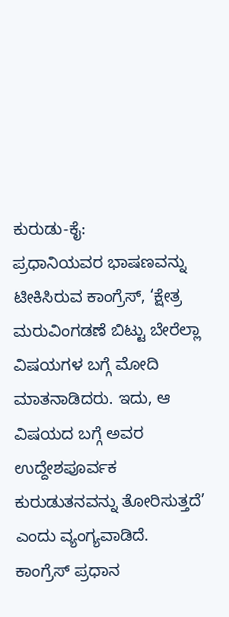ಕುರುಡು-ಕೈ:
ಪ್ರಧಾನಿಯವರ ಭಾಷಣವನ್ನು ಟೀಕಿಸಿರುವ ಕಾಂಗ್ರೆಸ್, ‘ಕ್ಷೇತ್ರ ಮರುವಿಂಗಡಣೆ ಬಿಟ್ಟು ಬೇರೆಲ್ಲಾ ವಿಷಯಗಳ ಬಗ್ಗೆ ಮೋದಿ ಮಾತನಾಡಿದರು. ಇದು, ಆ ವಿಷಯದ ಬಗ್ಗೆ ಅವರ ಉದ್ದೇಶಪೂರ್ವಕ ಕುರುಡುತನವನ್ನು ತೋರಿಸುತ್ತದೆ’ ಎಂದು ವ್ಯಂಗ್ಯವಾಡಿದೆ.
ಕಾಂಗ್ರೆಸ್ ಪ್ರಧಾನ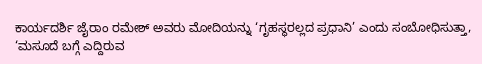ಕಾರ್ಯದರ್ಶಿ ಜೈರಾಂ ರಮೇಶ್ ಅವರು ಮೋದಿಯನ್ನು ‘ಗೃಹಸ್ಥರಲ್ಲದ ಪ್ರಧಾನಿ’ ಎಂದು ಸಂಬೋಧಿಸುತ್ತಾ, ‘ಮಸೂದೆ ಬಗ್ಗೆ ಎದ್ದಿರುವ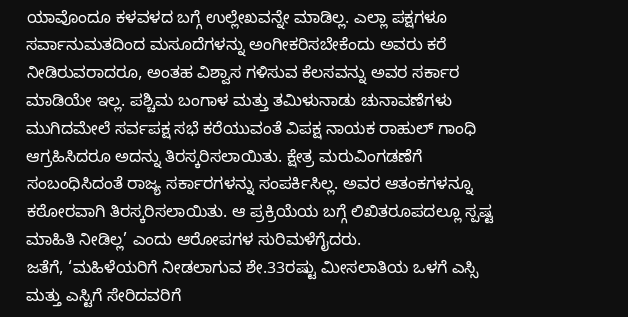ಯಾವೊಂದೂ ಕಳವಳದ ಬಗ್ಗೆ ಉಲ್ಲೇಖವನ್ನೇ ಮಾಡಿಲ್ಲ. ಎಲ್ಲಾ ಪಕ್ಷಗಳೂ ಸರ್ವಾನುಮತದಿಂದ ಮಸೂದೆಗಳನ್ನು ಅಂಗೀಕರಿಸಬೇಕೆಂದು ಅವರು ಕರೆ ನೀಡಿರುವರಾದರೂ, ಅಂತಹ ವಿಶ್ವಾಸ ಗಳಿಸುವ ಕೆಲಸವನ್ನು ಅವರ ಸರ್ಕಾರ ಮಾಡಿಯೇ ಇಲ್ಲ. ಪಶ್ಚಿಮ ಬಂಗಾಳ ಮತ್ತು ತಮಿಳುನಾಡು ಚುನಾವಣೆಗಳು ಮುಗಿದಮೇಲೆ ಸರ್ವಪಕ್ಷ ಸಭೆ ಕರೆಯುವಂತೆ ವಿಪಕ್ಷ ನಾಯಕ ರಾಹುಲ್ ಗಾಂಧಿ ಆಗ್ರಹಿಸಿದರೂ ಅದನ್ನು ತಿರಸ್ಕರಿಸಲಾಯಿತು. ಕ್ಷೇತ್ರ ಮರುವಿಂಗಡಣೆಗೆ ಸಂಬಂಧಿಸಿದಂತೆ ರಾಜ್ಯ ಸರ್ಕಾರಗಳನ್ನು ಸಂಪರ್ಕಿಸಿಲ್ಲ. ಅವರ ಆತಂಕಗಳನ್ನೂ ಕಠೋರವಾಗಿ ತಿರಸ್ಕರಿಸಲಾಯಿತು. ಆ ಪ್ರಕ್ರಿಯೆಯ ಬಗ್ಗೆ ಲಿಖಿತರೂಪದಲ್ಲೂ ಸ್ಪಷ್ಟ ಮಾಹಿತಿ ನೀಡಿಲ್ಲ’ ಎಂದು ಆರೋಪಗಳ ಸುರಿಮಳೆಗೈದರು.
ಜತೆಗೆ, ‘ಮಹಿಳೆಯರಿಗೆ ನೀಡಲಾಗುವ ಶೇ.33ರಷ್ಟು ಮೀಸಲಾತಿಯ ಒಳಗೆ ಎಸ್ಸಿ ಮತ್ತು ಎಸ್ಟಿಗೆ ಸೇರಿದವರಿಗೆ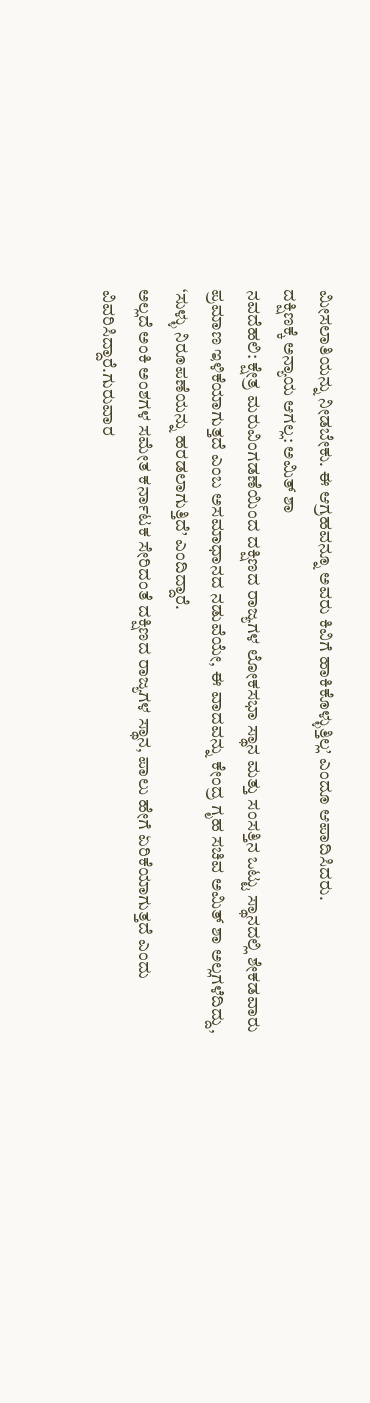ಮೀಸಲಾತಿಯನ್ನು ನೀಡಬೇಕು. ಈ ಆಗ್ರಹವನ್ನೂ ಅವರು ಕಿವಿಗೆ ಹಾಕಿಕೊಳ್ಳುತ್ತಿಲ್ಲ’ ಎಂದೂ ಆಪಾದಿಸಿದರು.
ದಕ್ಷಿಣಕ್ಕೆ ಅನ್ಯಾಯ ಆಗಲ್ಲ: ಅಮಿತ್ ಶಾ
ನವದೆಹಲಿ: ಕ್ಷೇತ್ರ ಮರುವಿಂಗಡಣೆಯಿಂದ ದಕ್ಷಿಣದ ರಾಜ್ಯಗಳ ಲೋಕಸಭಾ ಸ್ಥಾನ ಮತ್ತು ಸಂಸತ್ತಿನ ಒಟ್ಟು ಸ್ಥಾನದಲ್ಲಿ ಶೇಕಡವಾರು ಪ್ರಮಾಣ ಇಳಿಕೆಯಾಗುತ್ತದೆ ಎಂಬ ಅಸಮಾಧಾನದ ನಡುವೆಯೇ, ಈ ವಾದವನ್ನು ಕೇಂದ್ರ ಗೃಹ ಸಚಿವ ಅಮಿತ್ ಶಾ ಅಲ್ಲಗಳೆದಿದ್ದು, ‘ಸುಳ್ಳು ನಿರೂಪಣೆಯನ್ನು ಹರಡಲಾಗುತ್ತಿದೆ’ ಎಂದಿದ್ದಾರೆ.
ಅಲ್ಲದೆ ಅಂಕಿ ಅಂಶಗಳ ಸಮೇತ ಕರ್ನಾಟಕ ಸೇರಿದಂತೆ ದಕ್ಷಿಣದ ರಾಜ್ಯಗಳ ಸ್ಥಾನ, ಪಾಲು ಹೇಗೆ ಏರಿಕೆಯಾಗುತ್ತದೆ ಎಂದು ವಿವರಿಸಿದ್ದಾರೆ.ಗುರುವಾರ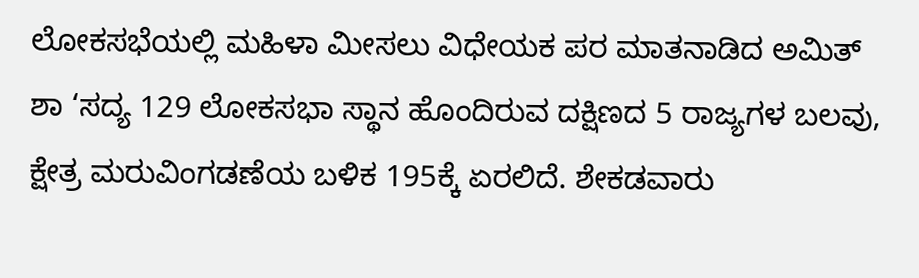ಲೋಕಸಭೆಯಲ್ಲಿ ಮಹಿಳಾ ಮೀಸಲು ವಿಧೇಯಕ ಪರ ಮಾತನಾಡಿದ ಅಮಿತ್ ಶಾ ‘ಸದ್ಯ 129 ಲೋಕಸಭಾ ಸ್ಥಾನ ಹೊಂದಿರುವ ದಕ್ಷಿಣದ 5 ರಾಜ್ಯಗಳ ಬಲವು, ಕ್ಷೇತ್ರ ಮರುವಿಂಗಡಣೆಯ ಬಳಿಕ 195ಕ್ಕೆ ಏರಲಿದೆ. ಶೇಕಡವಾರು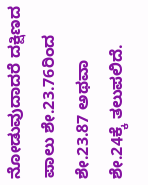ನೋಡುವುದಾದರೆ ದಕ್ಷಿಣದ ಪಾಲು ಶೇ.23.76ರಿಂದ ಶೇ.23.87 ಅಥವಾ ಶೇ.24ಕ್ಕೆ ತಲುಪಲಿದೆ.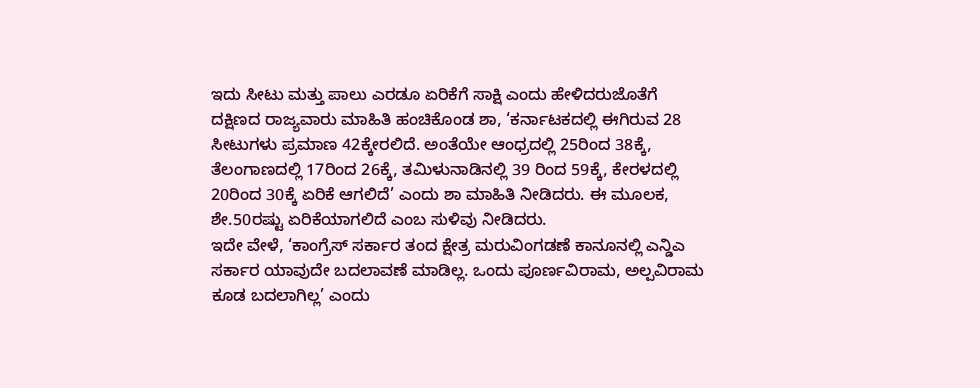ಇದು ಸೀಟು ಮತ್ತು ಪಾಲು ಎರಡೂ ಏರಿಕೆಗೆ ಸಾಕ್ಷಿ ಎಂದು ಹೇಳಿದರುಜೊತೆಗೆ ದಕ್ಷಿಣದ ರಾಜ್ಯವಾರು ಮಾಹಿತಿ ಹಂಚಿಕೊಂಡ ಶಾ, ‘ಕರ್ನಾಟಕದಲ್ಲಿ ಈಗಿರುವ 28 ಸೀಟುಗಳು ಪ್ರಮಾಣ 42ಕ್ಕೇರಲಿದೆ. ಅಂತೆಯೇ ಆಂಧ್ರದಲ್ಲಿ 25ರಿಂದ 38ಕ್ಕೆ, ತೆಲಂಗಾಣದಲ್ಲಿ 17ರಿಂದ 26ಕ್ಕೆ, ತಮಿಳುನಾಡಿನಲ್ಲಿ 39 ರಿಂದ 59ಕ್ಕೆ, ಕೇರಳದಲ್ಲಿ 20ರಿಂದ 30ಕ್ಕೆ ಏರಿಕೆ ಆಗಲಿದೆ’ ಎಂದು ಶಾ ಮಾಹಿತಿ ನೀಡಿದರು. ಈ ಮೂಲಕ, ಶೇ.50ರಷ್ಟು ಏರಿಕೆಯಾಗಲಿದೆ ಎಂಬ ಸುಳಿವು ನೀಡಿದರು.
ಇದೇ ವೇಳೆ, ‘ಕಾಂಗ್ರೆಸ್ ಸರ್ಕಾರ ತಂದ ಕ್ಷೇತ್ರ ಮರುವಿಂಗಡಣೆ ಕಾನೂನಲ್ಲಿ ಎನ್ಡಿಎ ಸರ್ಕಾರ ಯಾವುದೇ ಬದಲಾವಣೆ ಮಾಡಿಲ್ಲ. ಒಂದು ಪೂರ್ಣವಿರಾಮ, ಅಲ್ಪವಿರಾಮ ಕೂಡ ಬದಲಾಗಿಲ್ಲ’ ಎಂದು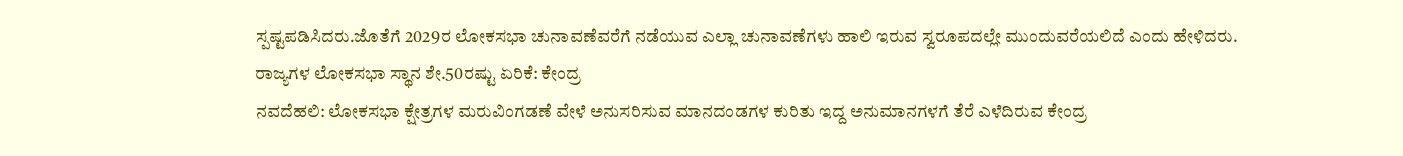ಸ್ಪಷ್ಟಪಡಿಸಿದರು.ಜೊತೆಗೆ 2029ರ ಲೋಕಸಭಾ ಚುನಾವಣೆವರೆಗೆ ನಡೆಯುವ ಎಲ್ಲಾ ಚುನಾವಣೆಗಳು ಹಾಲಿ ಇರುವ ಸ್ವರೂಪದಲ್ಲೇ ಮುಂದುವರೆಯಲಿದೆ ಎಂದು ಹೇಳಿದರು.
ರಾಜ್ಯಗಳ ಲೋಕಸಭಾ ಸ್ಥಾನ ಶೇ.50ರಷ್ಟು ಏರಿಕೆ: ಕೇಂದ್ರ
ನವದೆಹಲಿ: ಲೋಕಸಭಾ ಕ್ಷೇತ್ರಗಳ ಮರುವಿಂಗಡಣೆ ವೇಳೆ ಅನುಸರಿಸುವ ಮಾನದಂಡಗಳ ಕುರಿತು ಇದ್ದ ಅನುಮಾನಗಳಗೆ ತೆರೆ ಎಳೆದಿರುವ ಕೇಂದ್ರ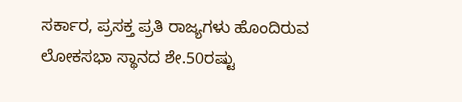ಸರ್ಕಾರ, ಪ್ರಸಕ್ತ ಪ್ರತಿ ರಾಜ್ಯಗಳು ಹೊಂದಿರುವ ಲೋಕಸಭಾ ಸ್ಥಾನದ ಶೇ.50ರಷ್ಟು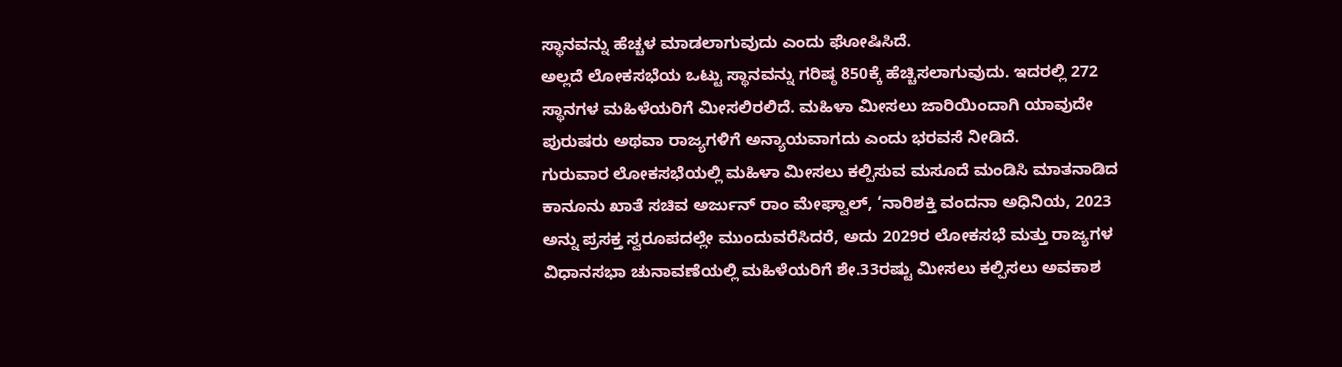ಸ್ಥಾನವನ್ನು ಹೆಚ್ಚಳ ಮಾಡಲಾಗುವುದು ಎಂದು ಘೋಷಿಸಿದೆ.
ಅಲ್ಲದೆ ಲೋಕಸಭೆಯ ಒಟ್ಟು ಸ್ಥಾನವನ್ನು ಗರಿಷ್ಠ 850ಕ್ಕೆ ಹೆಚ್ಚಿಸಲಾಗುವುದು. ಇದರಲ್ಲಿ 272 ಸ್ಥಾನಗಳ ಮಹಿಳೆಯರಿಗೆ ಮೀಸಲಿರಲಿದೆ. ಮಹಿಳಾ ಮೀಸಲು ಜಾರಿಯಿಂದಾಗಿ ಯಾವುದೇ ಪುರುಷರು ಅಥವಾ ರಾಜ್ಯಗಳಿಗೆ ಅನ್ಯಾಯವಾಗದು ಎಂದು ಭರವಸೆ ನೀಡಿದೆ.
ಗುರುವಾರ ಲೋಕಸಭೆಯಲ್ಲಿ ಮಹಿಳಾ ಮೀಸಲು ಕಲ್ಪಿಸುವ ಮಸೂದೆ ಮಂಡಿಸಿ ಮಾತನಾಡಿದ ಕಾನೂನು ಖಾತೆ ಸಚಿವ ಅರ್ಜುನ್ ರಾಂ ಮೇಘ್ವಾಲ್, ‘ನಾರಿಶಕ್ತಿ ವಂದನಾ ಅಧಿನಿಯ, 2023 ಅನ್ನು ಪ್ರಸಕ್ತ ಸ್ವರೂಪದಲ್ಲೇ ಮುಂದುವರೆಸಿದರೆ, ಅದು 2029ರ ಲೋಕಸಭೆ ಮತ್ತು ರಾಜ್ಯಗಳ ವಿಧಾನಸಭಾ ಚುನಾವಣೆಯಲ್ಲಿ ಮಹಿಳೆಯರಿಗೆ ಶೇ.33ರಷ್ಟು ಮೀಸಲು ಕಲ್ಪಿಸಲು ಅವಕಾಶ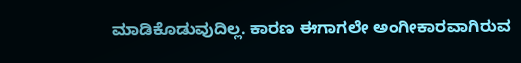ಮಾಡಿಕೊಡುವುದಿಲ್ಲ. ಕಾರಣ ಈಗಾಗಲೇ ಅಂಗೀಕಾರವಾಗಿರುವ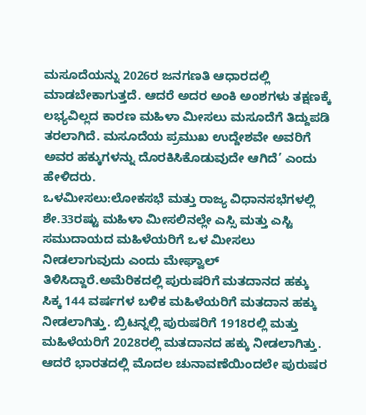ಮಸೂದೆಯನ್ನು 2026ರ ಜನಗಣತಿ ಆಧಾರದಲ್ಲಿ ಮಾಡಬೇಕಾಗುತ್ತದೆ. ಆದರೆ ಅದರ ಅಂಕಿ ಅಂಶಗಳು ತಕ್ಷಣಕ್ಕೆ ಲಭ್ಯವಿಲ್ಲದ ಕಾರಣ ಮಹಿಳಾ ಮೀಸಲು ಮಸೂದೆಗೆ ತಿದ್ದುಪಡಿ ತರಲಾಗಿದೆ. ಮಸೂದೆಯ ಪ್ರಮುಖ ಉದ್ದೇಶವೇ ಅವರಿಗೆ ಅವರ ಹಕ್ಕುಗಳನ್ನು ದೊರಕಿಸಿಕೊಡುವುದೇ ಆಗಿದೆ’ ಎಂದು ಹೇಳಿದರು.
ಒಳಮೀಸಲು:ಲೋಕಸಭೆ ಮತ್ತು ರಾಜ್ಯ ವಿಧಾನಸಭೆಗಳಲ್ಲಿ ಶೇ.33ರಷ್ಟು ಮಹಿಳಾ ಮೀಸಲಿನಲ್ಲೇ ಎಸ್ಸಿ ಮತ್ತು ಎಸ್ಟಿ ಸಮುದಾಯದ ಮಹಿಳೆಯರಿಗೆ ಒಳ ಮೀಸಲು ನೀಡಲಾಗುವುದು ಎಂದು ಮೇಘ್ವಾಲ್ ತಿಳಿಸಿದ್ದಾರೆ.ಅಮೆರಿಕದಲ್ಲಿ ಪುರುಷರಿಗೆ ಮತದಾನದ ಹಕ್ಕು ಸಿಕ್ಕ 144 ವರ್ಷಗಳ ಬಳಿಕ ಮಹಿಳೆಯರಿಗೆ ಮತದಾನ ಹಕ್ಕು ನೀಡಲಾಗಿತ್ತು. ಬ್ರಿಟನ್ನಲ್ಲಿ ಪುರುಷರಿಗೆ 1918ರಲ್ಲಿ ಮತ್ತು ಮಹಿಳೆಯರಿಗೆ 2028ರಲ್ಲಿ ಮತದಾನದ ಹಕ್ಕು ನೀಡಲಾಗಿತ್ತು. ಆದರೆ ಭಾರತದಲ್ಲಿ ಮೊದಲ ಚುನಾವಣೆಯಿಂದಲೇ ಪುರುಷರ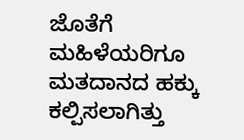ಜೊತೆಗೆ ಮಹಿಳೆಯರಿಗೂ ಮತದಾನದ ಹಕ್ಕು ಕಲ್ಪಿಸಲಾಗಿತ್ತು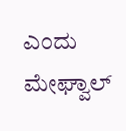ಎಂದು ಮೇಘ್ವಾಲ್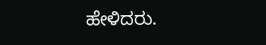ಹೇಳಿದರು.